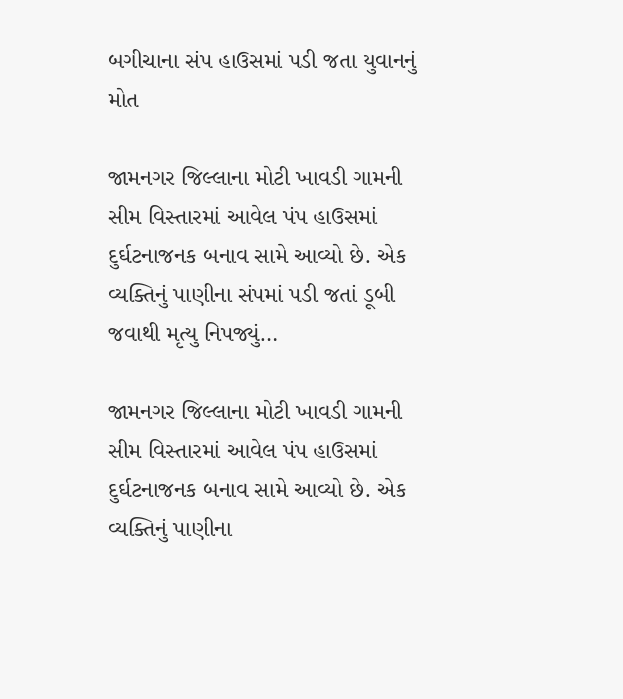બગીચાના સંપ હાઉસમાં પડી જતા યુવાનનું મોત

જામનગર જિલ્લાના મોટી ખાવડી ગામની સીમ વિસ્તારમાં આવેલ પંપ હાઉસમાં દુર્ઘટનાજનક બનાવ સામે આવ્યો છે. એક વ્યક્તિનું પાણીના સંપમાં પડી જતાં ડૂબી જવાથી મૃત્યુ નિપજ્યું…

જામનગર જિલ્લાના મોટી ખાવડી ગામની સીમ વિસ્તારમાં આવેલ પંપ હાઉસમાં દુર્ઘટનાજનક બનાવ સામે આવ્યો છે. એક વ્યક્તિનું પાણીના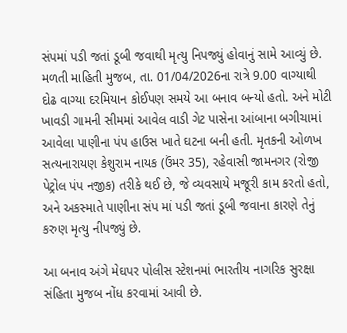સંપમાં પડી જતાં ડૂબી જવાથી મૃત્યુ નિપજ્યું હોવાનું સામે આવ્યું છે.
મળતી માહિતી મુજબ, તા. 01/04/2026ના રાત્રે 9.00 વાગ્યાથી દોઢ વાગ્યા દરમિયાન કોઈપણ સમયે આ બનાવ બન્યો હતો. અને મોટી ખાવડી ગામની સીમમાં આવેલ વાડી ગેટ પાસેના આંબાના બગીચામાં આવેલા પાણીના પંપ હાઉસ ખાતે ઘટના બની હતી. મૃતકની ઓળખ સત્યનારાયણ કેશુરામ નાયક (ઉંમર 35), રહેવાસી જામનગર (રોજી પેટ્રોલ પંપ નજીક) તરીકે થઈ છે, જે વ્યવસાયે મજૂરી કામ કરતો હતો, અને અકસ્માતે પાણીના સંપ માં પડી જતાં ડૂબી જવાના કારણે તેનું કરુણ મૃત્યુ નીપજ્યું છે.

આ બનાવ અંગે મેઘપર પોલીસ સ્ટેશનમાં ભારતીય નાગરિક સુરક્ષા સંહિતા મુજબ નોંધ કરવામાં આવી છે.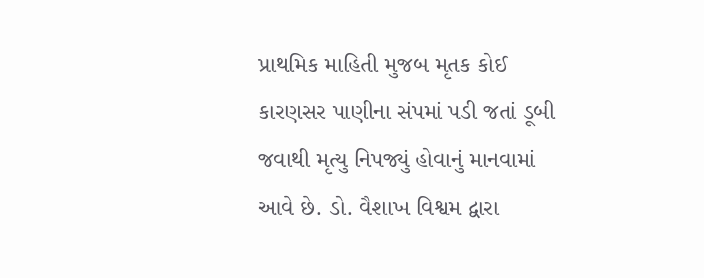પ્રાથમિક માહિતી મુજબ મૃતક કોઈ કારણસર પાણીના સંપમાં પડી જતાં ડૂબી જવાથી મૃત્યુ નિપજ્યું હોવાનું માનવામાં આવે છે. ડો. વૈશાખ વિશ્વમ દ્વારા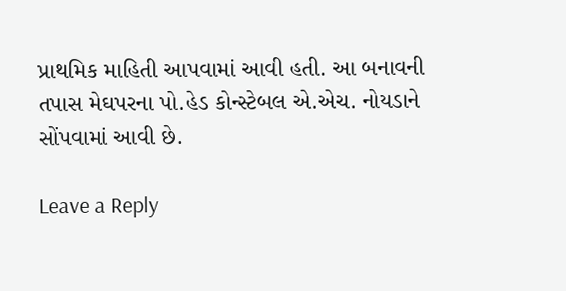પ્રાથમિક માહિતી આપવામાં આવી હતી. આ બનાવની તપાસ મેઘપરના પો.હેડ કોન્સ્ટેબલ એ.એચ. નોયડાને સોંપવામાં આવી છે.

Leave a Reply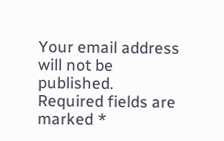Your email address will not be published. Required fields are marked *